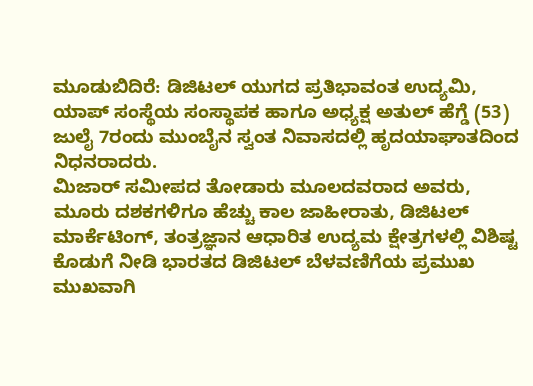ಮೂಡುಬಿದಿರೆ: ಡಿಜಿಟಲ್ ಯುಗದ ಪ್ರತಿಭಾವಂತ ಉದ್ಯಮಿ, ಯಾಪ್ ಸಂಸ್ಥೆಯ ಸಂಸ್ಥಾಪಕ ಹಾಗೂ ಅಧ್ಯಕ್ಷ ಅತುಲ್ ಹೆಗ್ಡೆ (53) ಜುಲೈ 7ರಂದು ಮುಂಬೈನ ಸ್ವಂತ ನಿವಾಸದಲ್ಲಿ ಹೃದಯಾಘಾತದಿಂದ ನಿಧನರಾದರು.
ಮಿಜಾರ್ ಸಮೀಪದ ತೋಡಾರು ಮೂಲದವರಾದ ಅವರು, ಮೂರು ದಶಕಗಳಿಗೂ ಹೆಚ್ಚು ಕಾಲ ಜಾಹೀರಾತು, ಡಿಜಿಟಲ್ ಮಾರ್ಕೆಟಿಂಗ್, ತಂತ್ರಜ್ಞಾನ ಆಧಾರಿತ ಉದ್ಯಮ ಕ್ಷೇತ್ರಗಳಲ್ಲಿ ವಿಶಿಷ್ಟ ಕೊಡುಗೆ ನೀಡಿ ಭಾರತದ ಡಿಜಿಟಲ್ ಬೆಳವಣಿಗೆಯ ಪ್ರಮುಖ ಮುಖವಾಗಿ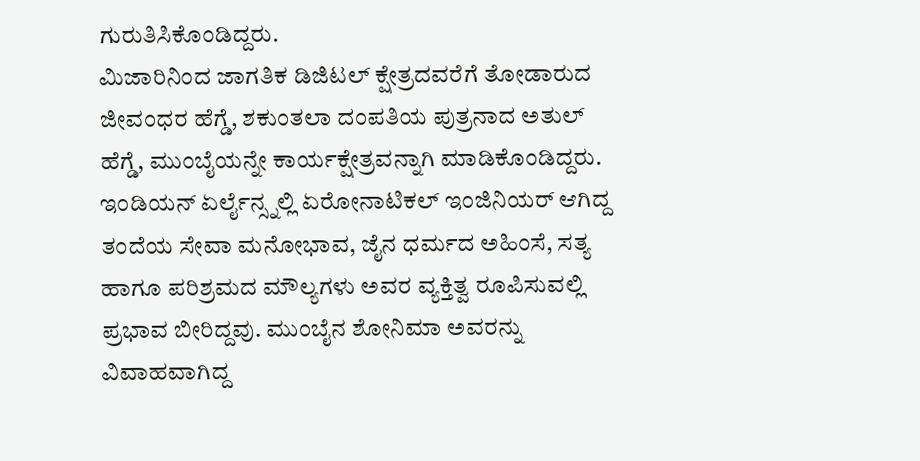ಗುರುತಿಸಿಕೊಂಡಿದ್ದರು.
ಮಿಜಾರಿನಿಂದ ಜಾಗತಿಕ ಡಿಜಿಟಲ್ ಕ್ಷೇತ್ರದವರೆಗೆ ತೋಡಾರುದ ಜೀವಂಧರ ಹೆಗ್ಡೆ, ಶಕುಂತಲಾ ದಂಪತಿಯ ಪುತ್ರನಾದ ಅತುಲ್ ಹೆಗ್ಡೆ, ಮುಂಬೈಯನ್ನೇ ಕಾರ್ಯಕ್ಷೇತ್ರವನ್ನಾಗಿ ಮಾಡಿಕೊಂಡಿದ್ದರು. ಇಂಡಿಯನ್ ಏರ್ಲೈನ್ಸ್ನಲ್ಲಿ ಏರೋನಾಟಿಕಲ್ ಇಂಜಿನಿಯರ್ ಆಗಿದ್ದ ತಂದೆಯ ಸೇವಾ ಮನೋಭಾವ, ಜೈನ ಧರ್ಮದ ಅಹಿಂಸೆ, ಸತ್ಯ ಹಾಗೂ ಪರಿಶ್ರಮದ ಮೌಲ್ಯಗಳು ಅವರ ವ್ಯಕ್ತಿತ್ವ ರೂಪಿಸುವಲ್ಲಿ ಪ್ರಭಾವ ಬೀರಿದ್ದವು. ಮುಂಬೈನ ಶೋನಿಮಾ ಅವರನ್ನು ವಿವಾಹವಾಗಿದ್ದ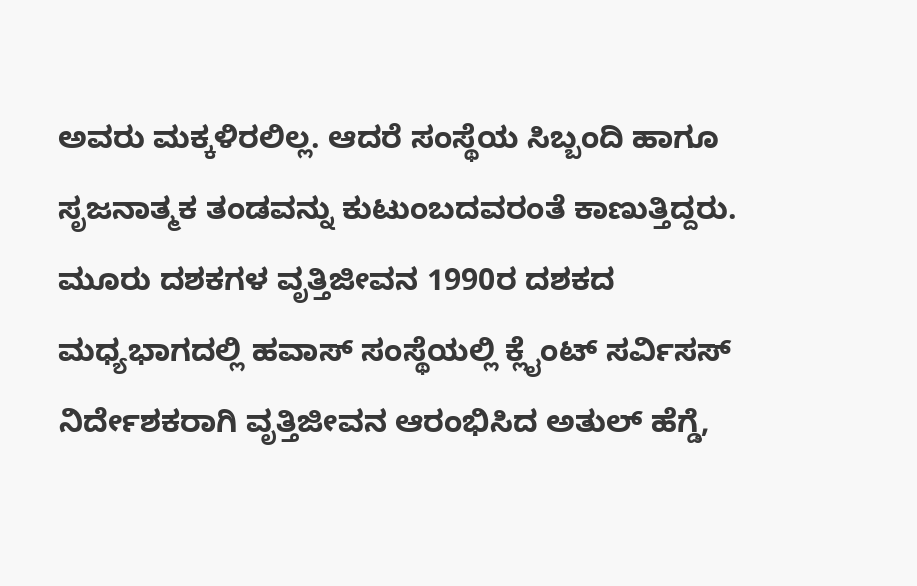ಅವರು ಮಕ್ಕಳಿರಲಿಲ್ಲ. ಆದರೆ ಸಂಸ್ಥೆಯ ಸಿಬ್ಬಂದಿ ಹಾಗೂ ಸೃಜನಾತ್ಮಕ ತಂಡವನ್ನು ಕುಟುಂಬದವರಂತೆ ಕಾಣುತ್ತಿದ್ದರು.
ಮೂರು ದಶಕಗಳ ವೃತ್ತಿಜೀವನ 1990ರ ದಶಕದ ಮಧ್ಯಭಾಗದಲ್ಲಿ ಹವಾಸ್ ಸಂಸ್ಥೆಯಲ್ಲಿ ಕ್ಲೈಂಟ್ ಸರ್ವಿಸಸ್ ನಿರ್ದೇಶಕರಾಗಿ ವೃತ್ತಿಜೀವನ ಆರಂಭಿಸಿದ ಅತುಲ್ ಹೆಗ್ಡೆ,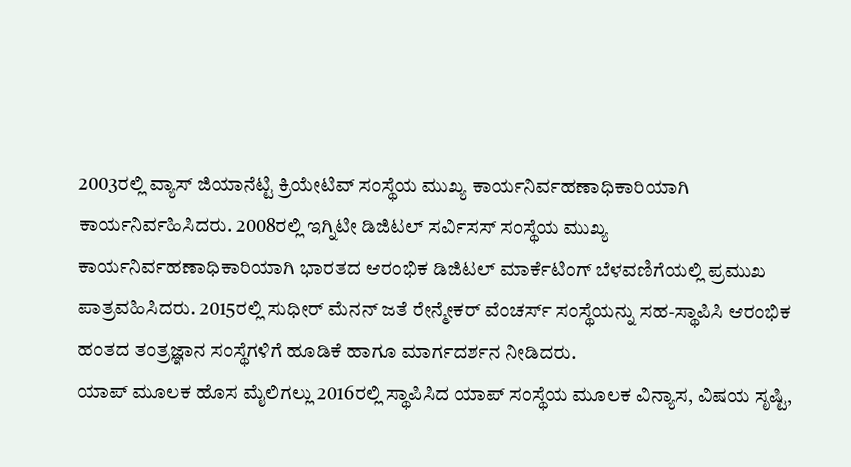2003ರಲ್ಲಿ ವ್ಯಾಸ್ ಜಿಯಾನೆಟ್ಟಿ ಕ್ರಿಯೇಟಿವ್ ಸಂಸ್ಥೆಯ ಮುಖ್ಯ ಕಾರ್ಯನಿರ್ವಹಣಾಧಿಕಾರಿಯಾಗಿ ಕಾರ್ಯನಿರ್ವಹಿಸಿದರು. 2008ರಲ್ಲಿ ಇಗ್ನಿಟೀ ಡಿಜಿಟಲ್ ಸರ್ವಿಸಸ್ ಸಂಸ್ಥೆಯ ಮುಖ್ಯ ಕಾರ್ಯನಿರ್ವಹಣಾಧಿಕಾರಿಯಾಗಿ ಭಾರತದ ಆರಂಭಿಕ ಡಿಜಿಟಲ್ ಮಾರ್ಕೆಟಿಂಗ್ ಬೆಳವಣಿಗೆಯಲ್ಲಿ ಪ್ರಮುಖ ಪಾತ್ರವಹಿಸಿದರು. 2015ರಲ್ಲಿ ಸುಧೀರ್ ಮೆನನ್ ಜತೆ ರೇನ್ಮೇಕರ್ ವೆಂಚರ್ಸ್ ಸಂಸ್ಥೆಯನ್ನು ಸಹ-ಸ್ಥಾಪಿಸಿ ಆರಂಭಿಕ ಹಂತದ ತಂತ್ರಜ್ಞಾನ ಸಂಸ್ಥೆಗಳಿಗೆ ಹೂಡಿಕೆ ಹಾಗೂ ಮಾರ್ಗದರ್ಶನ ನೀಡಿದರು.
ಯಾಪ್ ಮೂಲಕ ಹೊಸ ಮೈಲಿಗಲ್ಲು 2016ರಲ್ಲಿ ಸ್ಥಾಪಿಸಿದ ಯಾಪ್ ಸಂಸ್ಥೆಯ ಮೂಲಕ ವಿನ್ಯಾಸ, ವಿಷಯ ಸೃಷ್ಟಿ,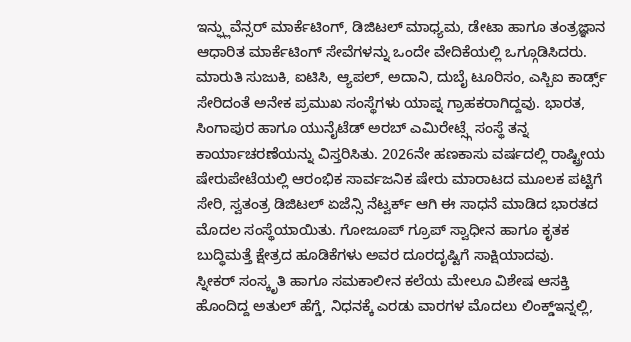ಇನ್ಫ್ಲುವೆನ್ಸರ್ ಮಾರ್ಕೆಟಿಂಗ್, ಡಿಜಿಟಲ್ ಮಾಧ್ಯಮ, ಡೇಟಾ ಹಾಗೂ ತಂತ್ರಜ್ಞಾನ ಆಧಾರಿತ ಮಾರ್ಕೆಟಿಂಗ್ ಸೇವೆಗಳನ್ನು ಒಂದೇ ವೇದಿಕೆಯಲ್ಲಿ ಒಗ್ಗೂಡಿಸಿದರು. ಮಾರುತಿ ಸುಜುಕಿ, ಐಟಿಸಿ, ಆ್ಯಪಲ್, ಅದಾನಿ, ದುಬೈ ಟೂರಿಸಂ, ಎಸ್ಬಿಐ ಕಾರ್ಡ್ಸ್ ಸೇರಿದಂತೆ ಅನೇಕ ಪ್ರಮುಖ ಸಂಸ್ಥೆಗಳು ಯಾಪ್ನ ಗ್ರಾಹಕರಾಗಿದ್ದವು. ಭಾರತ, ಸಿಂಗಾಪುರ ಹಾಗೂ ಯುನೈಟೆಡ್ ಅರಬ್ ಎಮಿರೇಟ್ಸ್ಗೆ ಸಂಸ್ಥೆ ತನ್ನ ಕಾರ್ಯಾಚರಣೆಯನ್ನು ವಿಸ್ತರಿಸಿತು. 2026ನೇ ಹಣಕಾಸು ವರ್ಷದಲ್ಲಿ ರಾಷ್ಟ್ರೀಯ ಷೇರುಪೇಟೆಯಲ್ಲಿ ಆರಂಭಿಕ ಸಾರ್ವಜನಿಕ ಷೇರು ಮಾರಾಟದ ಮೂಲಕ ಪಟ್ಟಿಗೆ ಸೇರಿ, ಸ್ವತಂತ್ರ ಡಿಜಿಟಲ್ ಏಜೆನ್ಸಿ ನೆಟ್ವರ್ಕ್ ಆಗಿ ಈ ಸಾಧನೆ ಮಾಡಿದ ಭಾರತದ ಮೊದಲ ಸಂಸ್ಥೆಯಾಯಿತು. ಗೋಜೂಪ್ ಗ್ರೂಪ್ ಸ್ವಾಧೀನ ಹಾಗೂ ಕೃತಕ ಬುದ್ಧಿಮತ್ತೆ ಕ್ಷೇತ್ರದ ಹೂಡಿಕೆಗಳು ಅವರ ದೂರದೃಷ್ಟಿಗೆ ಸಾಕ್ಷಿಯಾದವು.
ಸ್ನೀಕರ್ ಸಂಸ್ಕೃತಿ ಹಾಗೂ ಸಮಕಾಲೀನ ಕಲೆಯ ಮೇಲೂ ವಿಶೇಷ ಆಸಕ್ತಿ ಹೊಂದಿದ್ದ ಅತುಲ್ ಹೆಗ್ಡೆ, ನಿಧನಕ್ಕೆ ಎರಡು ವಾರಗಳ ಮೊದಲು ಲಿಂಕ್ಡ್ಇನ್ನಲ್ಲಿ,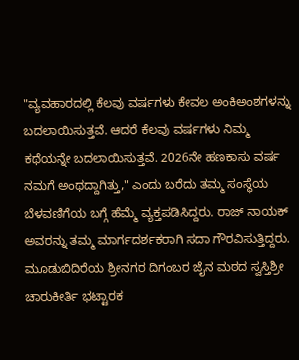"ವ್ಯವಹಾರದಲ್ಲಿ ಕೆಲವು ವರ್ಷಗಳು ಕೇವಲ ಅಂಕಿಅಂಶಗಳನ್ನು ಬದಲಾಯಿಸುತ್ತವೆ. ಆದರೆ ಕೆಲವು ವರ್ಷಗಳು ನಿಮ್ಮ ಕಥೆಯನ್ನೇ ಬದಲಾಯಿಸುತ್ತವೆ. 2026ನೇ ಹಣಕಾಸು ವರ್ಷ ನಮಗೆ ಅಂಥದ್ದಾಗಿತ್ತು," ಎಂದು ಬರೆದು ತಮ್ಮ ಸಂಸ್ಥೆಯ ಬೆಳವಣಿಗೆಯ ಬಗ್ಗೆ ಹೆಮ್ಮೆ ವ್ಯಕ್ತಪಡಿಸಿದ್ದರು. ರಾಜ್ ನಾಯಕ್ ಅವರನ್ನು ತಮ್ಮ ಮಾರ್ಗದರ್ಶಕರಾಗಿ ಸದಾ ಗೌರವಿಸುತ್ತಿದ್ದರು.
ಮೂಡುಬಿದಿರೆಯ ಶ್ರೀನಗರ ದಿಗಂಬರ ಜೈನ ಮಠದ ಸ್ವಸ್ತಿಶ್ರೀ ಚಾರುಕೀರ್ತಿ ಭಟ್ಟಾರಕ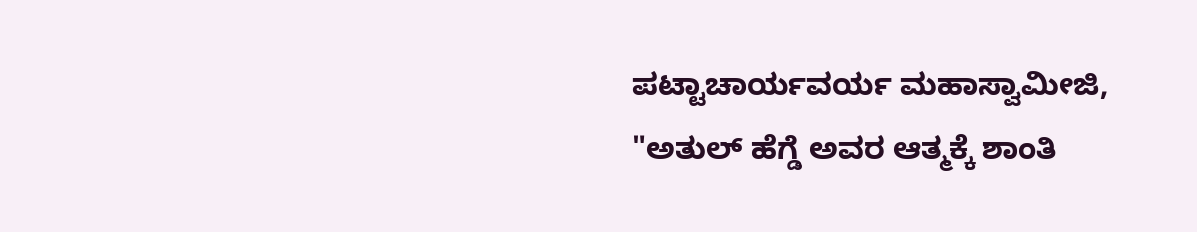ಪಟ್ಟಾಚಾರ್ಯವರ್ಯ ಮಹಾಸ್ವಾಮೀಜಿ, "ಅತುಲ್ ಹೆಗ್ಡೆ ಅವರ ಆತ್ಮಕ್ಕೆ ಶಾಂತಿ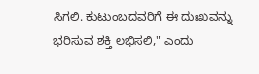ಸಿಗಲಿ. ಕುಟುಂಬದವರಿಗೆ ಈ ದುಃಖವನ್ನು ಭರಿಸುವ ಶಕ್ತಿ ಲಭಿಸಲಿ," ಎಂದು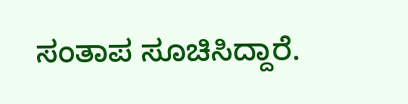ಸಂತಾಪ ಸೂಚಿಸಿದ್ದಾರೆ.